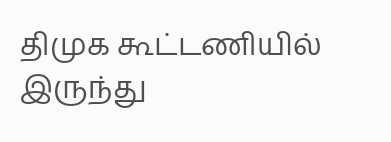திமுக கூட்டணியில் இருந்து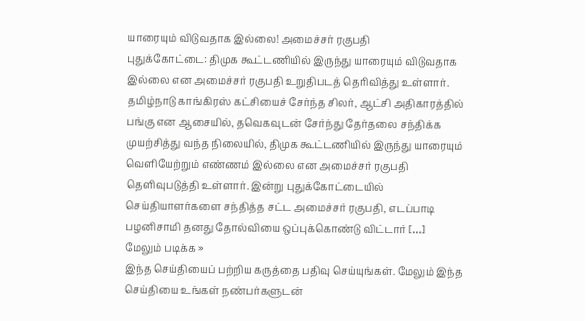யாரையும் விடுவதாக இல்லை! அமைச்சர் ரகுபதி
புதுக்கோட்டை: திமுக கூட்டணியில் இருந்து யாரையும் விடுவதாக இல்லை என அமைச்சர் ரகுபதி உறுதிபடத் தெரிவித்து உள்ளார். தமிழ்நாடு காங்கிரஸ் கட்சியைச் சேர்ந்த சிலர், ஆட்சி அதிகாரத்தில் பங்கு என ஆசையில், தவெகவுடன் சேர்ந்து தேர்தலை சந்திக்க முயற்சித்து வந்த நிலையில், திமுக கூட்டணியில் இருந்து யாரையும் வெளியேற்றும் எண்ணம் இல்லை என அமைச்சர் ரகுபதி தெளிவுபடுத்தி உள்ளார். இன்று புதுக்கோட்டையில் செய்தியாளர்களை சந்தித்த சட்ட அமைச்சர் ரகுபதி, எடப்பாடி பழனிசாமி தனது தோல்வியை ஒப்புக்கொண்டு விட்டார் […]
மேலும் படிக்க »
இந்த செய்தியைப் பற்றிய கருத்தை பதிவு செய்யுங்கள். மேலும் இந்த செய்தியை உங்கள் நண்பர்களுடன்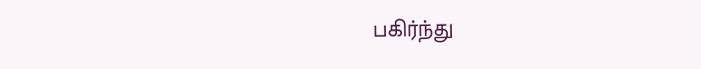பகிர்ந்து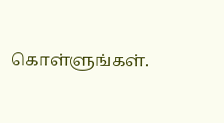கொள்ளுங்கள்.